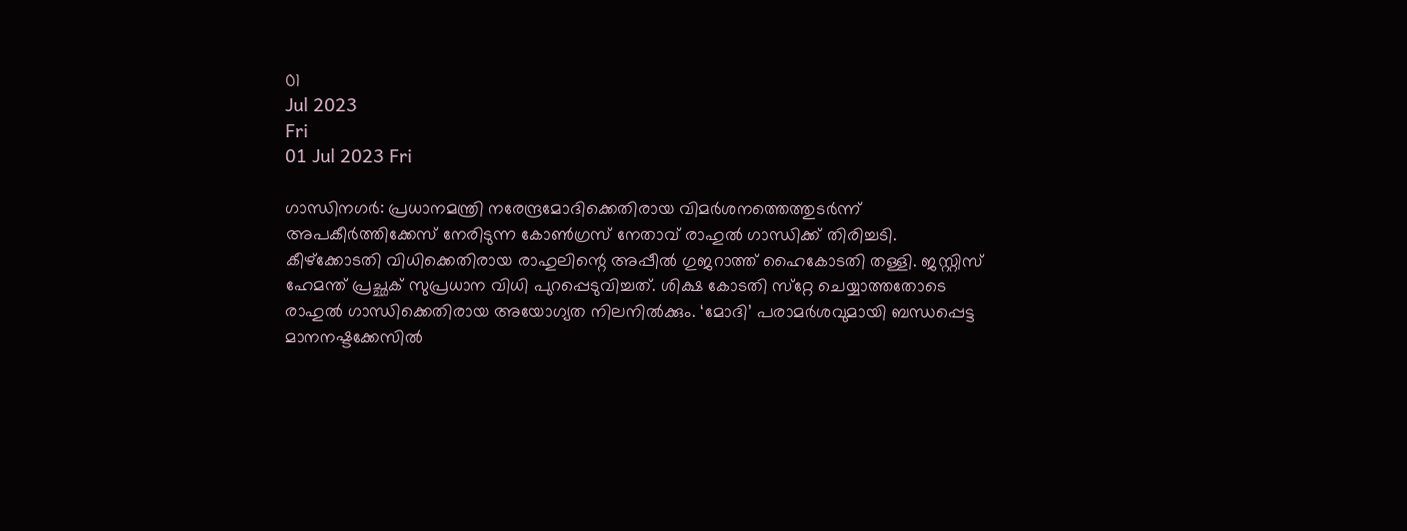01
Jul 2023
Fri
01 Jul 2023 Fri

ഗാന്ധിനഗര്‍: പ്രധാനമന്ത്രി നരേന്ദ്രമോദിക്കെതിരായ വിമര്‍ശനത്തെത്തുടര്‍ന്ന് അപകീര്‍ത്തിക്കേസ് നേരിടുന്ന കോണ്‍ഗ്രസ് നേതാവ് രാഹുല്‍ ഗാന്ധിക്ക് തിരിച്ചടി. കീഴ്‌ക്കോടതി വിധിക്കെതിരായ രാഹുലിന്റെ അപ്പീല്‍ ഗുജറാത്ത് ഹൈകോടതി തള്ളി. ജസ്റ്റിസ് ഹേമന്ത് പ്രച്ഛക് സുപ്രധാന വിധി പുറപ്പെടുവിച്ചത്. ശിക്ഷ കോടതി സ്‌റ്റേ ചെയ്യാത്തതോടെ രാഹുല്‍ ഗാന്ധിക്കെതിരായ അയോഗ്യത നിലനില്‍ക്കും. ‘മോദി’ പരാമര്‍ശവുമായി ബന്ധപ്പെട്ട മാനനഷ്ടക്കേസില്‍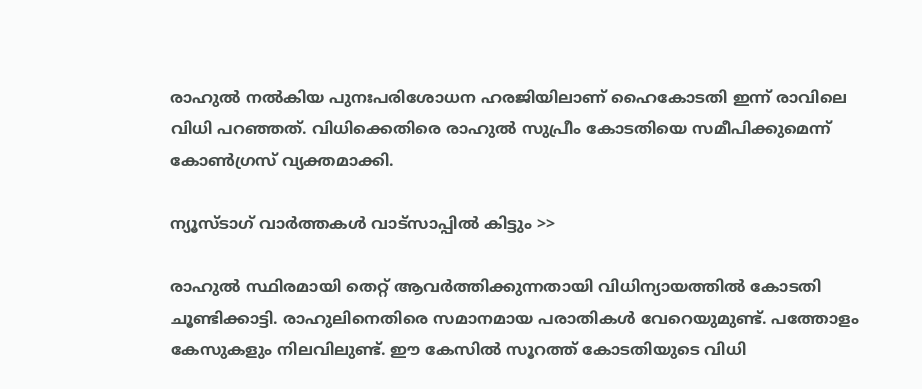രാഹുല്‍ നല്‍കിയ പുനഃപരിശോധന ഹരജിയിലാണ് ഹൈകോടതി ഇന്ന് രാവിലെ വിധി പറഞ്ഞത്. വിധിക്കെതിരെ രാഹുല്‍ സുപ്രീം കോടതിയെ സമീപിക്കുമെന്ന് കോണ്‍ഗ്രസ് വ്യക്തമാക്കി.

ന്യൂസ്ടാഗ് വാര്‍ത്തകള്‍ വാട്‌സാപ്പില്‍ കിട്ടും >>

രാഹുല്‍ സ്ഥിരമായി തെറ്റ് ആവര്‍ത്തിക്കുന്നതായി വിധിന്യായത്തില്‍ കോടതി ചൂണ്ടിക്കാട്ടി. രാഹുലിനെതിരെ സമാനമായ പരാതികള്‍ വേറെയുമുണ്ട്. പത്തോളം കേസുകളും നിലവിലുണ്ട്. ഈ കേസില്‍ സൂറത്ത് കോടതിയുടെ വിധി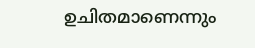ഉചിതമാണെന്നും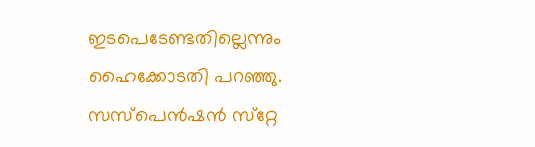ഇടപെടേണ്ടതില്ലെന്നും ഹൈക്കോടതി പറഞ്ഞു. സസ്‌പെന്‍ഷന്‍ സ്‌റ്റേ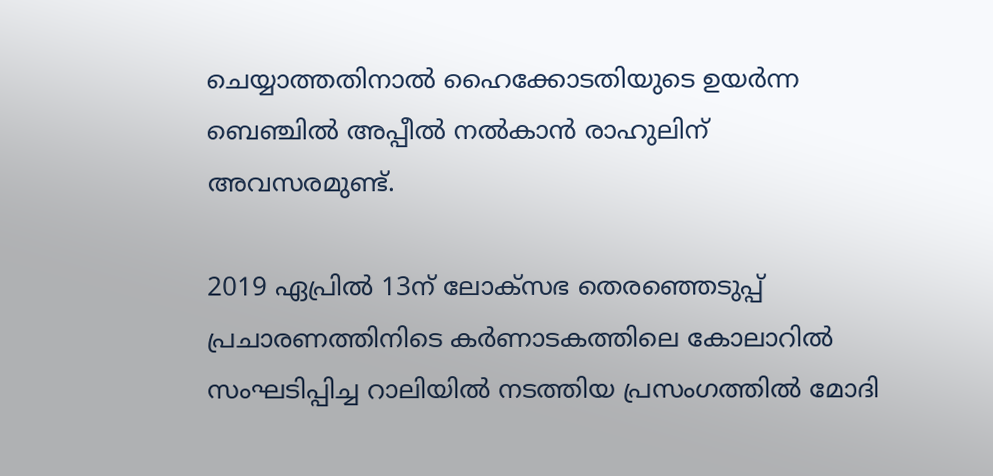ചെയ്യാത്തതിനാല്‍ ഹൈക്കോടതിയുടെ ഉയര്‍ന്ന ബെഞ്ചില്‍ അപ്പീല്‍ നല്‍കാന്‍ രാഹുലിന് അവസരമുണ്ട്.

2019 ഏപ്രില്‍ 13ന് ലോക്‌സഭ തെരഞ്ഞെടുപ്പ് പ്രചാരണത്തിനിടെ കര്‍ണാടകത്തിലെ കോലാറില്‍ സംഘടിപ്പിച്ച റാലിയില്‍ നടത്തിയ പ്രസംഗത്തില്‍ മോദി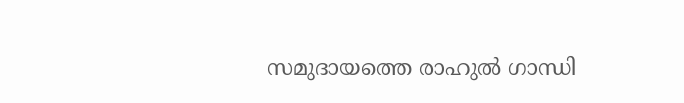സമുദായത്തെ രാഹുല്‍ ഗാന്ധി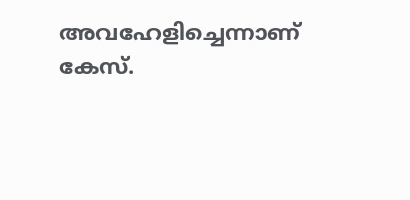അവഹേളിച്ചെന്നാണ് കേസ്.